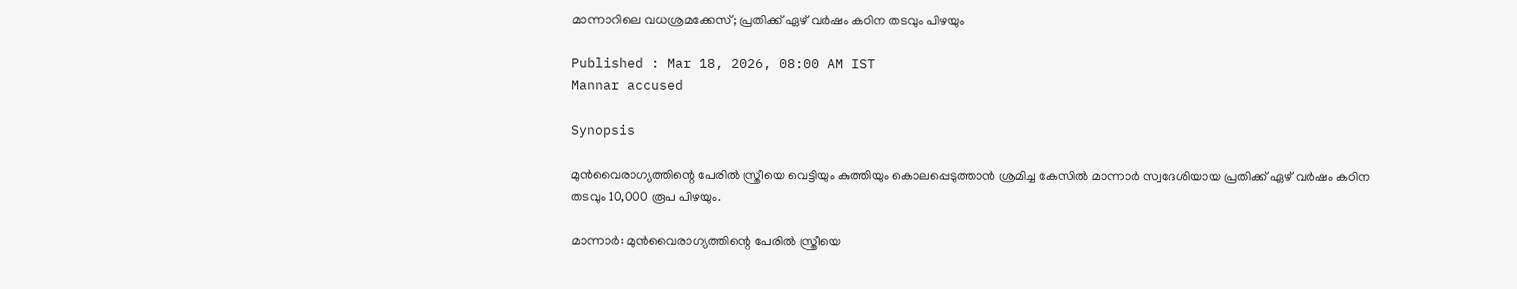മാന്നാറിലെ വധശ്രമക്കേസ്; പ്രതിക്ക് ഏഴ് വർഷം കഠിന തടവും പിഴയും

Published : Mar 18, 2026, 08:00 AM IST
Mannar accused

Synopsis

മുൻവൈരാഗ്യത്തിന്റെ പേരിൽ സ്ത്രീയെ വെട്ടിയും കുത്തിയും കൊലപ്പെടുത്താൻ ശ്രമിച്ച കേസിൽ മാന്നാർ സ്വദേശിയായ പ്രതിക്ക് ഏഴ് വർഷം കഠിന തടവും 10,000 രൂപ പിഴയും.

മാന്നാർ: മുൻവൈരാഗ്യത്തിന്റെ പേരിൽ സ്ത്രീയെ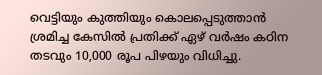വെട്ടിയും കുത്തിയും കൊലപ്പെടുത്താൻ ശ്രമിച്ച കേസിൽ പ്രതിക്ക് ഏഴ് വർഷം കഠിന തടവും 10,000 രൂപ പിഴയും വിധിച്ചു.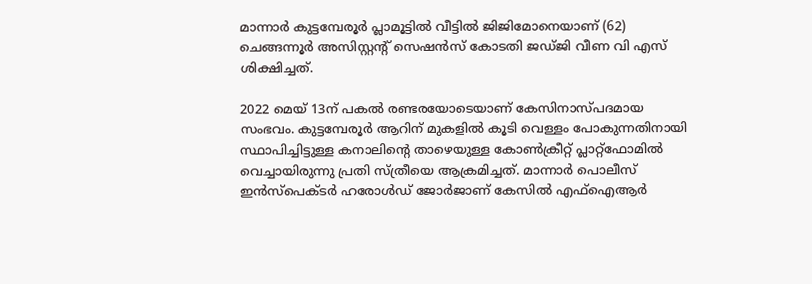മാന്നാർ കുട്ടമ്പേരൂർ പ്ലാമൂട്ടിൽ വീട്ടിൽ ജിജിമോനെയാണ് (62) ചെങ്ങന്നൂർ അസിസ്റ്റന്റ് സെഷൻസ് കോടതി ജഡ്ജി വീണ വി എസ് ശിക്ഷിച്ചത്.

2022 മെയ് 13ന് പകൽ രണ്ടരയോടെയാണ് കേസിനാസ്പദമായ സംഭവം. കുട്ടമ്പേരൂർ ആറിന് മുകളിൽ കൂടി വെള്ളം പോകുന്നതിനായി സ്ഥാപിച്ചിട്ടുള്ള കനാലിന്റെ താഴെയുള്ള കോൺക്രീറ്റ് പ്ലാറ്റ്ഫോമിൽ വെച്ചായിരുന്നു പ്രതി സ്ത്രീയെ ആക്രമിച്ചത്. മാന്നാർ പൊലീസ് ഇൻസ്പെക്ടർ ഹരോൾഡ് ജോർജാണ് കേസിൽ എഫ്ഐആർ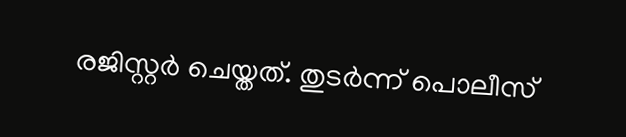രജിസ്റ്റർ ചെയ്തത്. തുടർന്ന് പൊലീസ്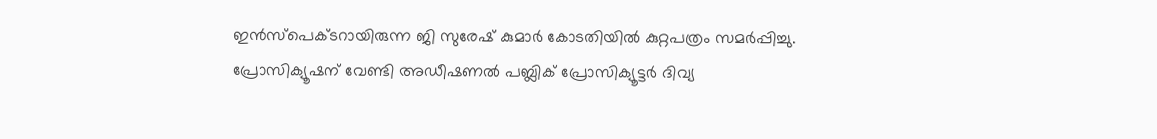ഇൻസ്പെക്ടറായിരുന്ന ജി സുരേഷ് കുമാർ കോടതിയിൽ കുറ്റപത്രം സമർപ്പിച്ചു. പ്രോസിക്യൂഷന് വേണ്ടി അഡീഷണൽ പബ്ലിക് പ്രോസിക്യൂട്ടർ ദിവ്യ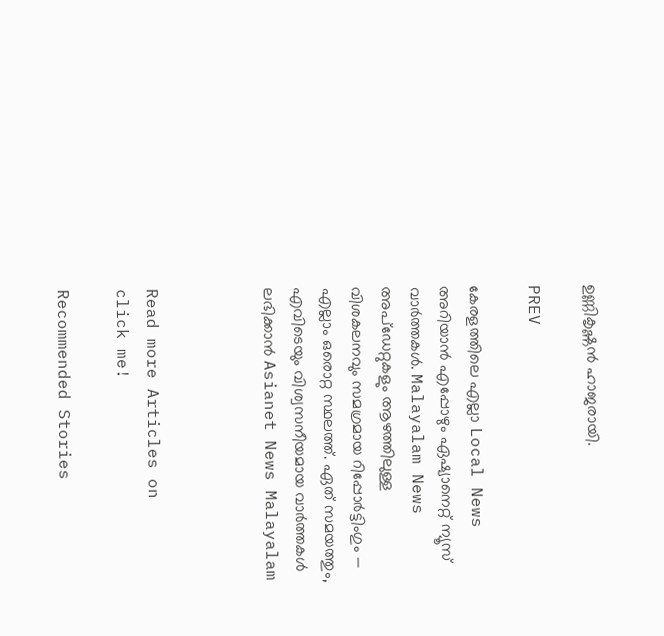ഉണ്ണികൃഷ്ണൻ ഹാജരായി.

PREV

കേരളത്തിലെ എല്ലാ Local News അറിയാൻ എപ്പോഴും ഏഷ്യാനെറ്റ് ന്യൂസ് വാർത്തകൾ. Malayalam News  അപ്‌ഡേറ്റുകളും ആഴത്തിലുള്ള വിശകലനവും സമഗ്രമായ റിപ്പോർട്ടിംഗും — എല്ലാം ഒരൊറ്റ സ്ഥലത്ത്. ഏത് സമയത്തും, എവിടെയും വിശ്വസനീയമായ വാർത്തകൾ ലഭിക്കാൻ Asianet News Malayalam



Read more Articles on
click me!

Recommended Stories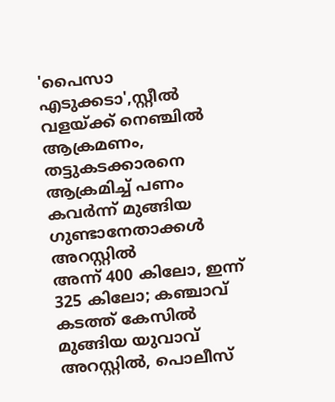'പൈസാ എടുക്കടാ',സ്റ്റീൽ വളയ്ക്ക് നെഞ്ചിൽ ആക്രമണം, തട്ടുകടക്കാരനെ ആക്രമിച്ച് പണം കവർന്ന് മുങ്ങിയ ഗുണ്ടാനേതാക്കൾ അറസ്റ്റിൽ
അന്ന് 400 കിലോ, ഇന്ന് 325 കിലോ; കഞ്ചാവ് കടത്ത് കേസിൽ മുങ്ങിയ യുവാവ് അറസ്റ്റിൽ, പൊലീസ്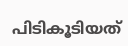പിടികൂടിയത്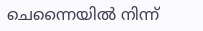ചെന്നൈയിൽ നിന്ന്